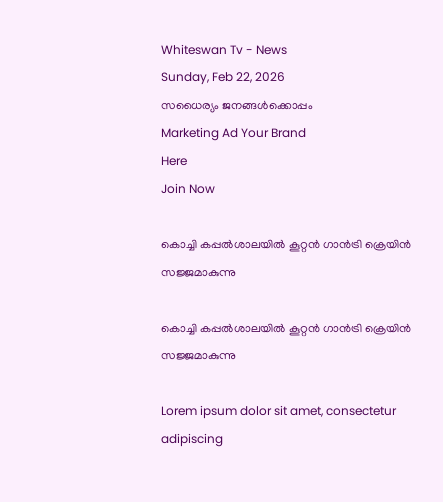Whiteswan Tv - News
Sunday, Feb 22, 2026
സധൈര്യം ജനങ്ങൾക്കൊപ്പം
Marketing Ad Your Brand
Here
Join Now

കൊച്ചി കപ്പല്‍ശാലയില്‍ കൂറ്റന്‍ ഗാന്‍ട്രി ക്രെയിന്‍ സജ്ജമാകുന്നു

കൊച്ചി കപ്പല്‍ശാലയില്‍ കൂറ്റന്‍ ഗാന്‍ട്രി ക്രെയിന്‍ സജ്ജമാകുന്നു

Lorem ipsum dolor sit amet, consectetur adipiscing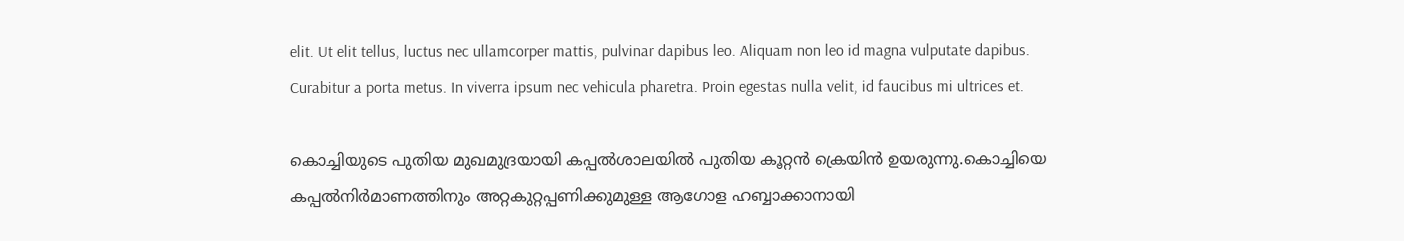elit. Ut elit tellus, luctus nec ullamcorper mattis, pulvinar dapibus leo. Aliquam non leo id magna vulputate dapibus. Curabitur a porta metus. In viverra ipsum nec vehicula pharetra. Proin egestas nulla velit, id faucibus mi ultrices et.

കൊച്ചിയുടെ പുതിയ മുഖമുദ്രയായി കപ്പല്‍ശാലയില്‍ പുതിയ കൂറ്റന്‍ ക്രെയിന്‍ ഉയരുന്നു.കൊച്ചിയെ കപ്പല്‍നിര്‍മാണത്തിനും അറ്റകുറ്റപ്പണിക്കുമുള്ള ആഗോള ഹബ്ബാക്കാനായി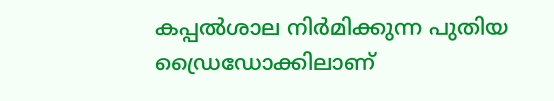കപ്പല്‍ശാല നിര്‍മിക്കുന്ന പുതിയ ഡ്രൈഡോക്കിലാണ്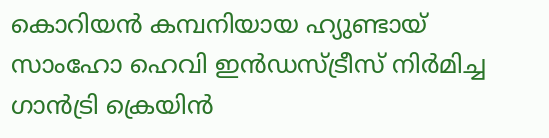കൊറിയന്‍ കമ്പനിയായ ഹ്യുണ്ടായ് സാംഹോ ഹെവി ഇന്‍ഡസ്ട്രീസ് നിര്‍മിച്ച ഗാന്‍ട്രി ക്രെയിന്‍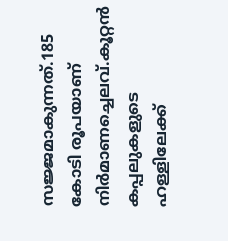സജ്ജമാകുന്നത്.185 കോടി രൂപയാണ് നിര്‍മാണച്ചെലവ്.കൂറ്റന്‍ കപ്പലുകളുടെ ഹള്ളിലേക്ക്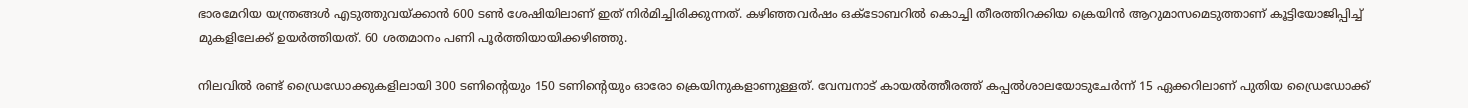ഭാരമേറിയ യന്ത്രങ്ങള്‍ എടുത്തുവയ്ക്കാന്‍ 600 ടണ്‍ ശേഷിയിലാണ് ഇത് നിര്‍മിച്ചിരിക്കുന്നത്. കഴിഞ്ഞവര്‍ഷം ഒക്ടോബറില്‍ കൊച്ചി തീരത്തിറക്കിയ ക്രെയിന്‍ ആറുമാസമെടുത്താണ് കൂട്ടിയോജിപ്പിച്ച് മുകളിലേക്ക് ഉയര്‍ത്തിയത്. 60 ശതമാനം പണി പൂര്‍ത്തിയായിക്കഴിഞ്ഞു.

നിലവില്‍ രണ്ട് ഡ്രൈഡോക്കുകളിലായി 300 ടണിന്റെയും 150 ടണിന്റെയും ഓരോ ക്രെയിനുകളാണുള്ളത്. വേമ്പനാട് കായല്‍ത്തീരത്ത് കപ്പല്‍ശാലയോടുചേര്‍ന്ന് 15 ഏക്കറിലാണ് പുതിയ ഡ്രൈഡോക്ക്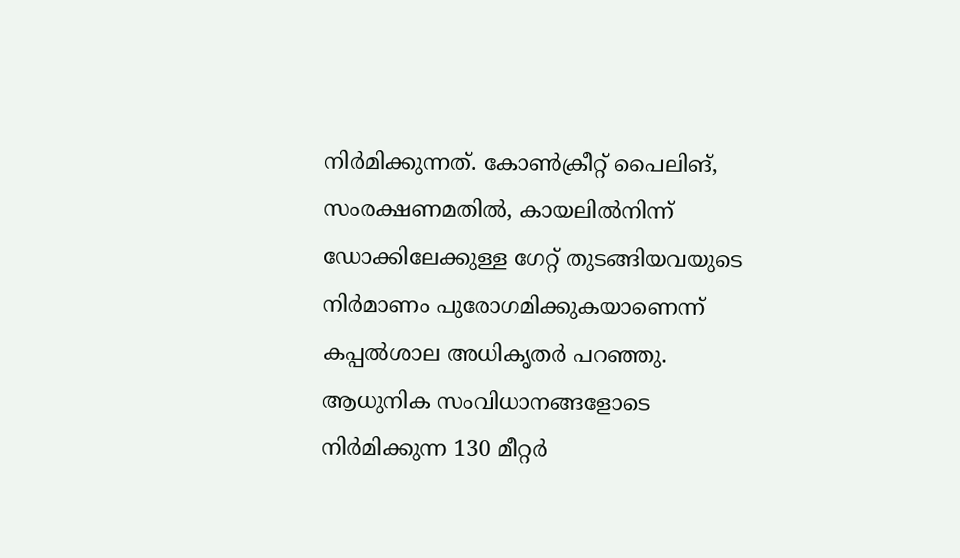നിര്‍മിക്കുന്നത്. കോണ്‍ക്രീറ്റ് പൈലിങ്, സംരക്ഷണമതില്‍, കായലില്‍നിന്ന് ഡോക്കിലേക്കുള്ള ഗേറ്റ് തുടങ്ങിയവയുടെ നിര്‍മാണം പുരോഗമിക്കുകയാണെന്ന് കപ്പല്‍ശാല അധികൃതര്‍ പറഞ്ഞു. ആധുനിക സംവിധാനങ്ങളോടെ നിര്‍മിക്കുന്ന 130 മീറ്റര്‍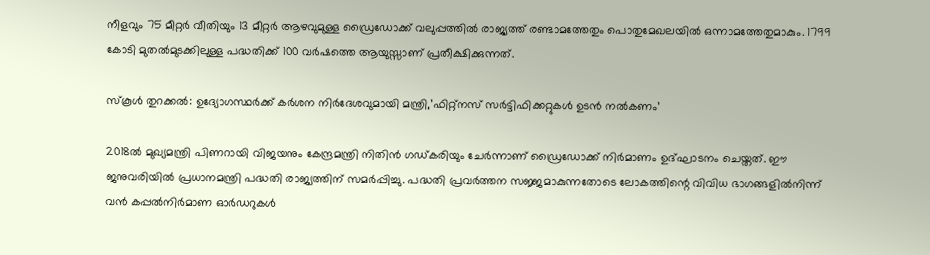നീളവും 75 മീറ്റര്‍ വീതിയും 13 മീറ്റര്‍ ആഴവുമുള്ള ഡ്രൈഡോക്ക് വലുപ്പത്തില്‍ രാജ്യത്ത് രണ്ടാമത്തേതും പൊതുമേഖലയില്‍ ഒന്നാമത്തേതുമാകും. 1799 കോടി മുതല്‍മുടക്കിലുള്ള പദ്ധതിക്ക് 100 വര്‍ഷത്തെ ആയുസ്സാണ് പ്രതീക്ഷിക്കുന്നത്.

സ്‌കൂള്‍ തുറക്കല്‍: ഉദ്യോഗസ്ഥര്‍ക്ക് കര്‍ശന നിര്‍ദേശവുമായി മന്ത്രി,’ഫിറ്റ്നസ് സര്‍ട്ടിഫിക്കറ്റുകള്‍ ഉടന്‍ നല്‍കണം’

2018ല്‍ മുഖ്യമന്ത്രി പിണറായി വിജയനും കേന്ദ്രമന്ത്രി നിതിന്‍ ഗഡ്കരിയും ചേര്‍ന്നാണ് ഡ്രൈഡോക്ക് നിര്‍മാണം ഉദ്ഘാടനം ചെയ്തത്. ഈ ജനുവരിയില്‍ പ്രധാനമന്ത്രി പദ്ധതി രാജ്യത്തിന് സമര്‍പ്പിച്ചു. പദ്ധതി പ്രവര്‍ത്തന സജ്ജമാകുന്നതോടെ ലോകത്തിന്റെ വിവിധ ഭാഗങ്ങളില്‍നിന്ന് വന്‍ കപ്പല്‍നിര്‍മാണ ഓര്‍ഡറുകള്‍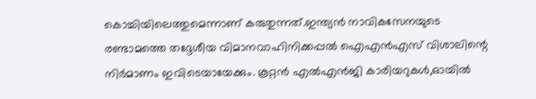കൊച്ചിയിലെത്തുമെന്നാണ് കരുതുന്നത്.ഇന്ത്യന്‍ നാവികസേനയുടെ രണ്ടാമത്തെ തദ്ദേശീയ വിമാനവാഹിനിക്കപ്പല്‍ ഐഎന്‍എസ് വിശാലിന്റെ നിര്‍മാണം ഇവിടെയായേക്കും. കൂറ്റന്‍ എല്‍എന്‍ജി കാരിയറുകള്‍,ഓയില്‍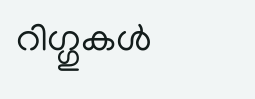റിഗ്ഗുകള്‍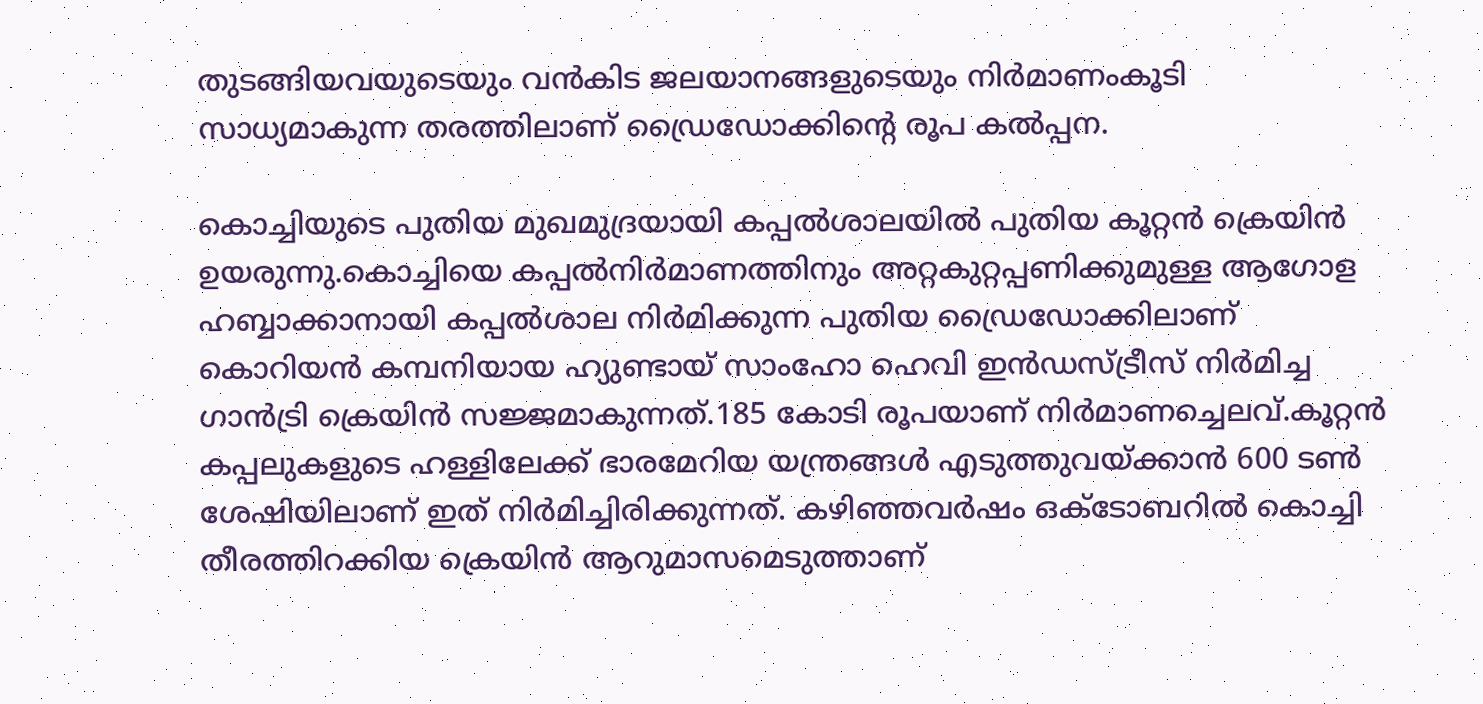തുടങ്ങിയവയുടെയും വന്‍കിട ജലയാനങ്ങളുടെയും നിര്‍മാണംകൂടി സാധ്യമാകുന്ന തരത്തിലാണ് ഡ്രൈഡോക്കിന്റെ രൂപ കല്‍പ്പന.

കൊച്ചിയുടെ പുതിയ മുഖമുദ്രയായി കപ്പല്‍ശാലയില്‍ പുതിയ കൂറ്റന്‍ ക്രെയിന്‍ ഉയരുന്നു.കൊച്ചിയെ കപ്പല്‍നിര്‍മാണത്തിനും അറ്റകുറ്റപ്പണിക്കുമുള്ള ആഗോള ഹബ്ബാക്കാനായി കപ്പല്‍ശാല നിര്‍മിക്കുന്ന പുതിയ ഡ്രൈഡോക്കിലാണ് കൊറിയന്‍ കമ്പനിയായ ഹ്യുണ്ടായ് സാംഹോ ഹെവി ഇന്‍ഡസ്ട്രീസ് നിര്‍മിച്ച ഗാന്‍ട്രി ക്രെയിന്‍ സജ്ജമാകുന്നത്.185 കോടി രൂപയാണ് നിര്‍മാണച്ചെലവ്.കൂറ്റന്‍ കപ്പലുകളുടെ ഹള്ളിലേക്ക് ഭാരമേറിയ യന്ത്രങ്ങള്‍ എടുത്തുവയ്ക്കാന്‍ 600 ടണ്‍ ശേഷിയിലാണ് ഇത് നിര്‍മിച്ചിരിക്കുന്നത്. കഴിഞ്ഞവര്‍ഷം ഒക്ടോബറില്‍ കൊച്ചി തീരത്തിറക്കിയ ക്രെയിന്‍ ആറുമാസമെടുത്താണ്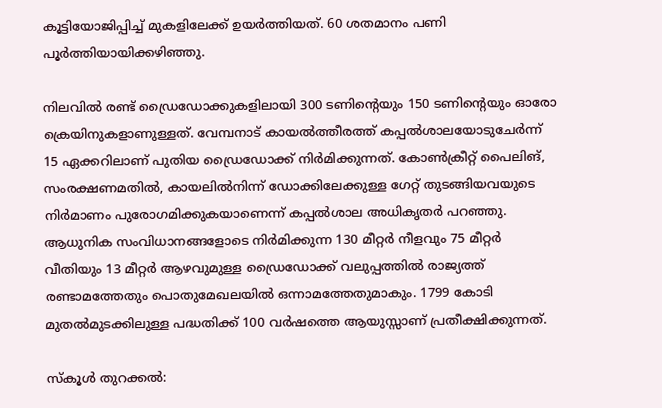കൂട്ടിയോജിപ്പിച്ച് മുകളിലേക്ക് ഉയര്‍ത്തിയത്. 60 ശതമാനം പണി പൂര്‍ത്തിയായിക്കഴിഞ്ഞു.

നിലവില്‍ രണ്ട് ഡ്രൈഡോക്കുകളിലായി 300 ടണിന്റെയും 150 ടണിന്റെയും ഓരോ ക്രെയിനുകളാണുള്ളത്. വേമ്പനാട് കായല്‍ത്തീരത്ത് കപ്പല്‍ശാലയോടുചേര്‍ന്ന് 15 ഏക്കറിലാണ് പുതിയ ഡ്രൈഡോക്ക് നിര്‍മിക്കുന്നത്. കോണ്‍ക്രീറ്റ് പൈലിങ്, സംരക്ഷണമതില്‍, കായലില്‍നിന്ന് ഡോക്കിലേക്കുള്ള ഗേറ്റ് തുടങ്ങിയവയുടെ നിര്‍മാണം പുരോഗമിക്കുകയാണെന്ന് കപ്പല്‍ശാല അധികൃതര്‍ പറഞ്ഞു. ആധുനിക സംവിധാനങ്ങളോടെ നിര്‍മിക്കുന്ന 130 മീറ്റര്‍ നീളവും 75 മീറ്റര്‍ വീതിയും 13 മീറ്റര്‍ ആഴവുമുള്ള ഡ്രൈഡോക്ക് വലുപ്പത്തില്‍ രാജ്യത്ത് രണ്ടാമത്തേതും പൊതുമേഖലയില്‍ ഒന്നാമത്തേതുമാകും. 1799 കോടി മുതല്‍മുടക്കിലുള്ള പദ്ധതിക്ക് 100 വര്‍ഷത്തെ ആയുസ്സാണ് പ്രതീക്ഷിക്കുന്നത്.

സ്‌കൂള്‍ തുറക്കല്‍: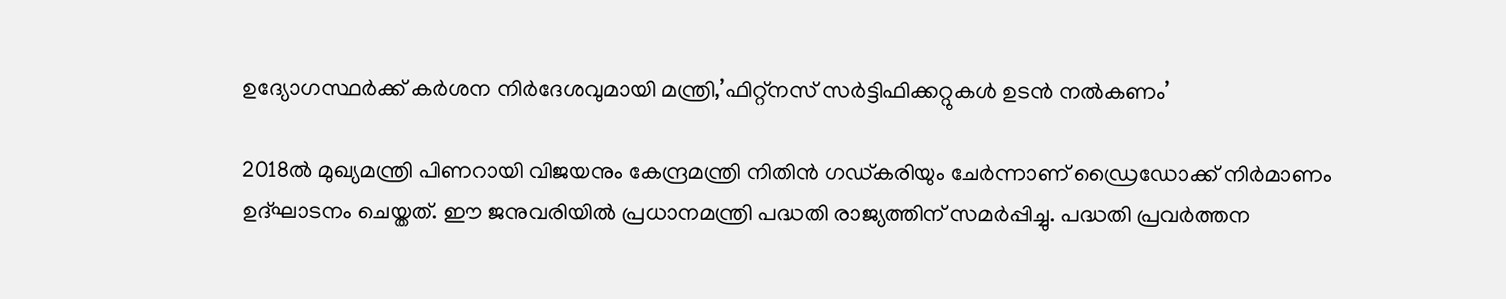ഉദ്യോഗസ്ഥര്‍ക്ക് കര്‍ശന നിര്‍ദേശവുമായി മന്ത്രി,’ഫിറ്റ്നസ് സര്‍ട്ടിഫിക്കറ്റുകള്‍ ഉടന്‍ നല്‍കണം’

2018ല്‍ മുഖ്യമന്ത്രി പിണറായി വിജയനും കേന്ദ്രമന്ത്രി നിതിന്‍ ഗഡ്കരിയും ചേര്‍ന്നാണ് ഡ്രൈഡോക്ക് നിര്‍മാണം ഉദ്ഘാടനം ചെയ്തത്. ഈ ജനുവരിയില്‍ പ്രധാനമന്ത്രി പദ്ധതി രാജ്യത്തിന് സമര്‍പ്പിച്ചു. പദ്ധതി പ്രവര്‍ത്തന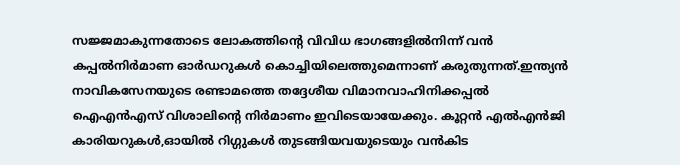സജ്ജമാകുന്നതോടെ ലോകത്തിന്റെ വിവിധ ഭാഗങ്ങളില്‍നിന്ന് വന്‍ കപ്പല്‍നിര്‍മാണ ഓര്‍ഡറുകള്‍ കൊച്ചിയിലെത്തുമെന്നാണ് കരുതുന്നത്.ഇന്ത്യന്‍ നാവികസേനയുടെ രണ്ടാമത്തെ തദ്ദേശീയ വിമാനവാഹിനിക്കപ്പല്‍ ഐഎന്‍എസ് വിശാലിന്റെ നിര്‍മാണം ഇവിടെയായേക്കും. കൂറ്റന്‍ എല്‍എന്‍ജി കാരിയറുകള്‍,ഓയില്‍ റിഗ്ഗുകള്‍ തുടങ്ങിയവയുടെയും വന്‍കിട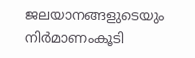ജലയാനങ്ങളുടെയും നിര്‍മാണംകൂടി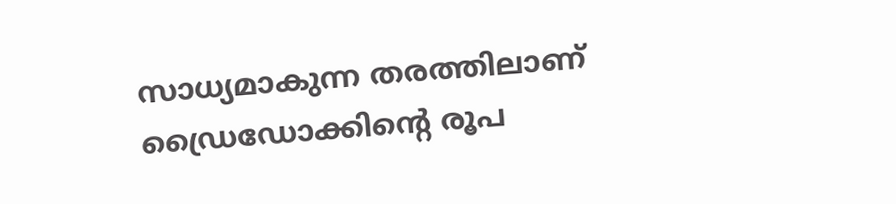സാധ്യമാകുന്ന തരത്തിലാണ് ഡ്രൈഡോക്കിന്റെ രൂപ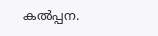കല്‍പ്പന.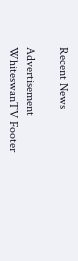Recent News

Advertisement
WhiteswanTV Footer